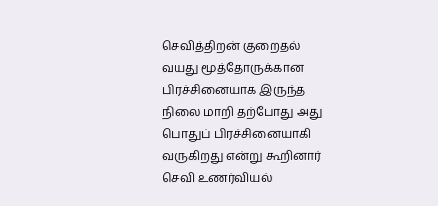செவித்திறன் குறைதல் வயது மூத்தோருக்கான பிரச்சினையாக இருந்த நிலை மாறி தற்போது அது பொதுப் பிரச்சினையாகி வருகிறது என்று கூறினார் செவி உணர்வியல்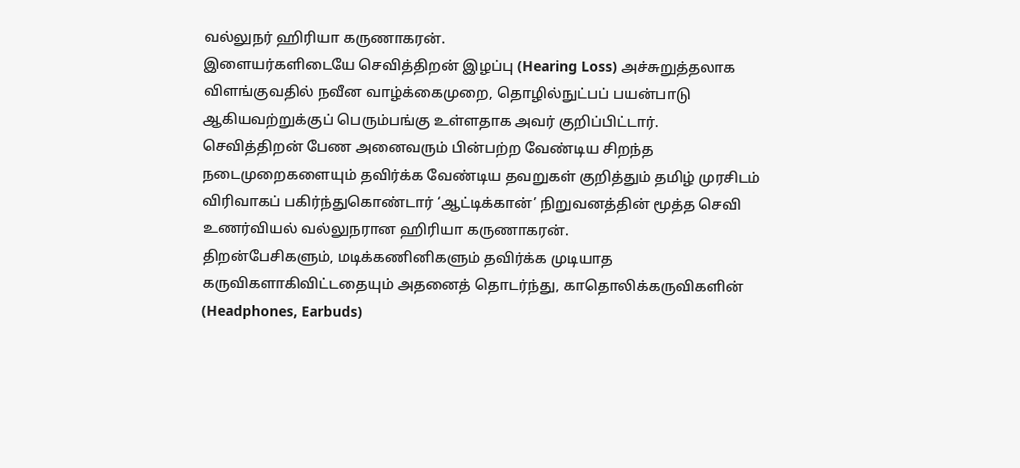வல்லுநர் ஹிரியா கருணாகரன்.
இளையர்களிடையே செவித்திறன் இழப்பு (Hearing Loss) அச்சுறுத்தலாக விளங்குவதில் நவீன வாழ்க்கைமுறை, தொழில்நுட்பப் பயன்பாடு ஆகியவற்றுக்குப் பெரும்பங்கு உள்ளதாக அவர் குறிப்பிட்டார்.
செவித்திறன் பேண அனைவரும் பின்பற்ற வேண்டிய சிறந்த நடைமுறைகளையும் தவிர்க்க வேண்டிய தவறுகள் குறித்தும் தமிழ் முரசிடம் விரிவாகப் பகிர்ந்துகொண்டார் ‘ஆட்டிக்கான்’ நிறுவனத்தின் மூத்த செவி உணர்வியல் வல்லுநரான ஹிரியா கருணாகரன்.
திறன்பேசிகளும், மடிக்கணினிகளும் தவிர்க்க முடியாத கருவிகளாகிவிட்டதையும் அதனைத் தொடர்ந்து, காதொலிக்கருவிகளின் (Headphones, Earbuds)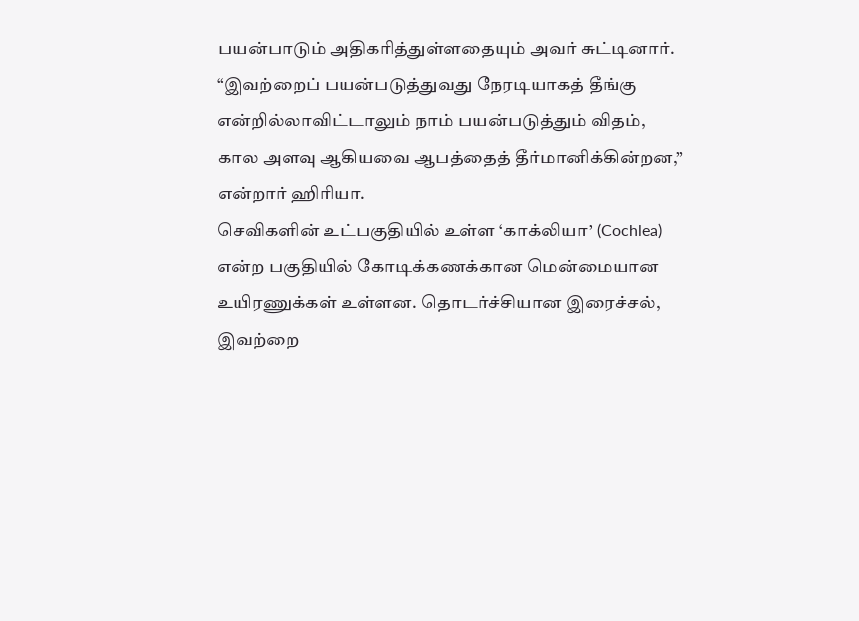பயன்பாடும் அதிகரித்துள்ளதையும் அவர் சுட்டினார்.
“இவற்றைப் பயன்படுத்துவது நேரடியாகத் தீங்கு என்றில்லாவிட்டாலும் நாம் பயன்படுத்தும் விதம், கால அளவு ஆகியவை ஆபத்தைத் தீர்மானிக்கின்றன,” என்றார் ஹிரியா.
செவிகளின் உட்பகுதியில் உள்ள ‘காக்லியா’ (Cochlea) என்ற பகுதியில் கோடிக்கணக்கான மென்மையான உயிரணுக்கள் உள்ளன. தொடர்ச்சியான இரைச்சல், இவற்றை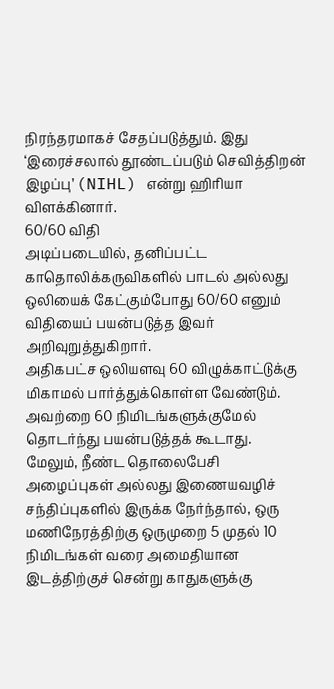நிரந்தரமாகச் சேதப்படுத்தும். இது ‘இரைச்சலால் தூண்டப்படும் செவித்திறன் இழப்பு’ (NIHL) என்று ஹிரியா விளக்கினார்.
60/60 விதி
அடிப்படையில், தனிப்பட்ட காதொலிக்கருவிகளில் பாடல் அல்லது ஒலியைக் கேட்கும்போது 60/60 எனும் விதியைப் பயன்படுத்த இவர் அறிவுறுத்துகிறார்.
அதிகபட்ச ஒலியளவு 60 விழுக்காட்டுக்கு மிகாமல் பார்த்துக்கொள்ள வேண்டும். அவற்றை 60 நிமிடங்களுக்குமேல் தொடர்ந்து பயன்படுத்தக் கூடாது.
மேலும், நீண்ட தொலைபேசி அழைப்புகள் அல்லது இணையவழிச் சந்திப்புகளில் இருக்க நேர்ந்தால், ஒரு மணிநேரத்திற்கு ஒருமுறை 5 முதல் 10 நிமிடங்கள் வரை அமைதியான இடத்திற்குச் சென்று காதுகளுக்கு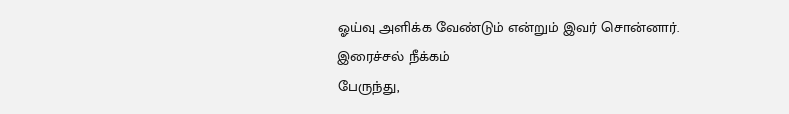ஓய்வு அளிக்க வேண்டும் என்றும் இவர் சொன்னார்.
இரைச்சல் நீக்கம்
பேருந்து,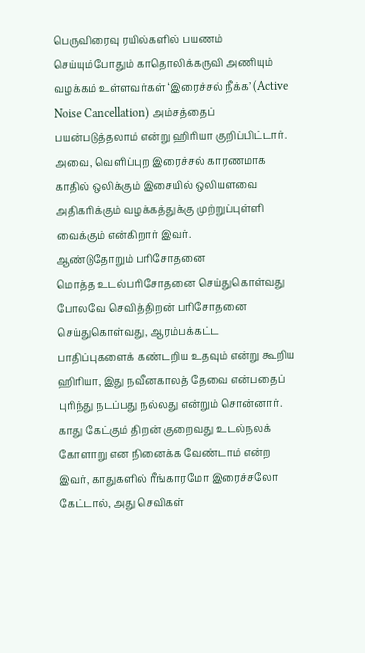பெருவிரைவு ரயில்களில் பயணம் செய்யும்போதும் காதொலிக்கருவி அணியும் வழக்கம் உள்ளவர்கள் ‘இரைச்சல் நீக்க’ (Active Noise Cancellation) அம்சத்தைப் பயன்படுத்தலாம் என்று ஹிரியா குறிப்பிட்டார். அவை, வெளிப்புற இரைச்சல் காரணமாக காதில் ஒலிக்கும் இசையில் ஒலியளவை அதிகரிக்கும் வழக்கத்துக்கு முற்றுப்புள்ளி வைக்கும் என்கிறார் இவர்.
ஆண்டுதோறும் பரிசோதனை
மொத்த உடல்பரிசோதனை செய்துகொள்வது போலவே செவித்திறன் பரிசோதனை செய்துகொள்வது, ஆரம்பக்கட்ட பாதிப்புகளைக் கண்டறிய உதவும் என்று கூறிய ஹிரியா, இது நவீனகாலத் தேவை என்பதைப் புரிந்து நடப்பது நல்லது என்றும் சொன்னார்.
காது கேட்கும் திறன் குறைவது உடல்நலக் கோளாறு என நினைக்க வேண்டாம் என்ற இவர், காதுகளில் ரீங்காரமோ இரைச்சலோ கேட்டால், அது செவிகள்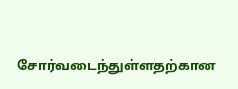சோர்வடைந்துள்ளதற்கான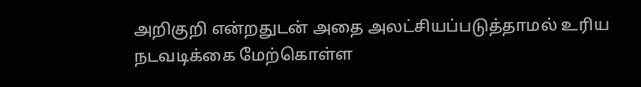அறிகுறி என்றதுடன் அதை அலட்சியப்படுத்தாமல் உரிய நடவடிக்கை மேற்கொள்ள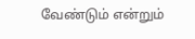வேண்டும் என்றும்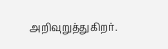அறிவுறுத்துகிறர்.